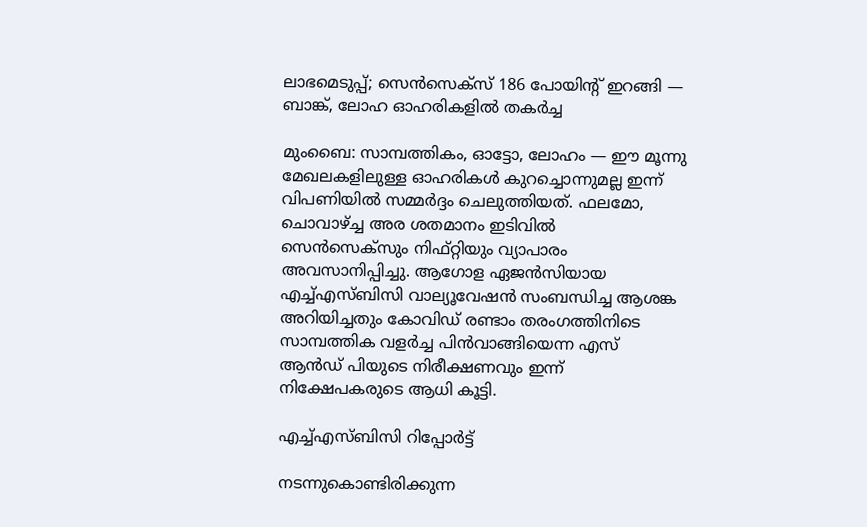ലാഭമെടുപ്പ്; സെന്‍സെക്‌സ് 186 പോയിന്റ് ഇറങ്ങി — ബാങ്ക്, ലോഹ ഓഹരികളില്‍ തകര്‍ച്ച

മുംബൈ: സാമ്പത്തികം, ഓട്ടോ, ലോഹം — ഈ മൂന്നു മേഖലകളിലുള്ള ഓഹരികള്‍ കുറച്ചൊന്നുമല്ല ഇന്ന് വിപണിയില്‍ സമ്മര്‍ദ്ദം ചെലുത്തിയത്. ഫലമോ, ചൊവാഴ്ച്ച അര ശതമാനം ഇടിവില്‍ സെന്‍സെക്‌സും നിഫ്റ്റിയും വ്യാപാരം അവസാനിപ്പിച്ചു. ആഗോള ഏജന്‍സിയായ എച്ച്എസ്ബിസി വാല്യൂവേഷന്‍ സംബന്ധിച്ച ആശങ്ക അറിയിച്ചതും കോവിഡ് രണ്ടാം തരംഗത്തിനിടെ സാമ്പത്തിക വളര്‍ച്ച പിന്‍വാങ്ങിയെന്ന എസ് ആന്‍ഡ് പിയുടെ നിരീക്ഷണവും ഇന്ന് നിക്ഷേപകരുടെ ആധി കൂട്ടി.

എച്ച്എസ്ബിസി റിപ്പോർട്ട്

നടന്നുകൊണ്ടിരിക്കുന്ന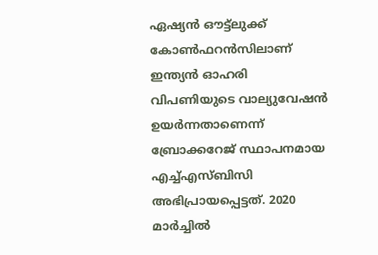ഏഷ്യന്‍ ഔട്ട്‌ലുക്ക് കോണ്‍ഫറന്‍സിലാണ് ഇന്ത്യന്‍ ഓഹരി വിപണിയുടെ വാല്യുവേഷന്‍ ഉയര്‍ന്നതാണെന്ന് ബ്രോക്കറേജ് സ്ഥാപനമായ എച്ച്എസ്ബിസി അഭിപ്രായപ്പെട്ടത്. 2020 മാര്‍ച്ചില്‍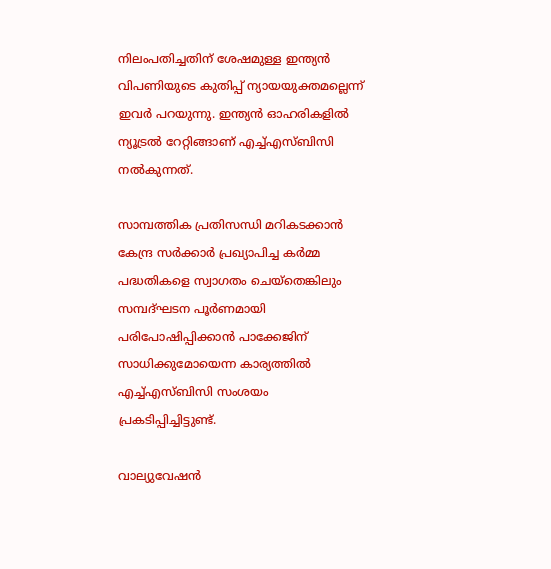നിലംപതിച്ചതിന് ശേഷമുള്ള ഇന്ത്യന്‍ വിപണിയുടെ കുതിപ്പ് ന്യായയുക്തമല്ലെന്ന് ഇവര്‍ പറയുന്നു. ഇന്ത്യന്‍ ഓഹരികളില്‍ ന്യൂട്രല്‍ റേറ്റിങ്ങാണ് എച്ച്എസ്ബിസി നല്‍കുന്നത്.

സാമ്പത്തിക പ്രതിസന്ധി മറികടക്കാന്‍ കേന്ദ്ര സര്‍ക്കാര്‍ പ്രഖ്യാപിച്ച കര്‍മ്മ പദ്ധതികളെ സ്വാഗതം ചെയ്‌തെങ്കിലും സമ്പദ്ഘടന പൂര്‍ണമായി പരിപോഷിപ്പിക്കാന്‍ പാക്കേജിന് സാധിക്കുമോയെന്ന കാര്യത്തില്‍ എച്ച്എസ്ബിസി സംശയം പ്രകടിപ്പിച്ചിട്ടുണ്ട്.

വാല്യുവേഷൻ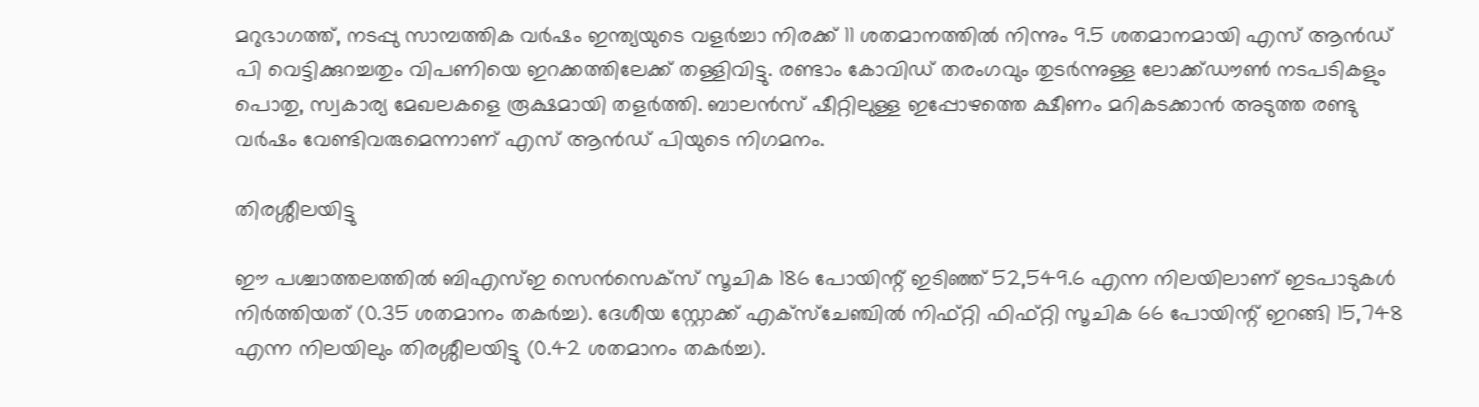മറുഭാഗത്ത്, നടപ്പു സാമ്പത്തിക വര്‍ഷം ഇന്ത്യയുടെ വളര്‍ച്ചാ നിരക്ക് 11 ശതമാനത്തില്‍ നിന്നും 9.5 ശതമാനമായി എസ് ആന്‍ഡ് പി വെട്ടിക്കുറച്ചതും വിപണിയെ ഇറക്കത്തിലേക്ക് തള്ളിവിട്ടു. രണ്ടാം കോവിഡ് തരംഗവും തുടര്‍ന്നുള്ള ലോക്ക്ഡൗണ്‍ നടപടികളും പൊതു, സ്വകാര്യ മേഖലകളെ രൂക്ഷമായി തളര്‍ത്തി. ബാലന്‍സ് ഷീറ്റിലുള്ള ഇപ്പോഴത്തെ ക്ഷീണം മറികടക്കാന്‍ അടുത്ത രണ്ടു വര്‍ഷം വേണ്ടിവരുമെന്നാണ് എസ് ആന്‍ഡ് പിയുടെ നിഗമനം.

തിരശ്ശീലയിട്ടു

ഈ പശ്ചാത്തലത്തില്‍ ബിഎസ്ഇ സെന്‍സെക്‌സ് സൂചിക 186 പോയിന്റ് ഇടിഞ്ഞ് 52,549.6 എന്ന നിലയിലാണ് ഇടപാടുകള്‍ നിര്‍ത്തിയത് (0.35 ശതമാനം തകര്‍ച്ച). ദേശീയ സ്റ്റോക്ക് എക്‌സ്‌ചേഞ്ചില്‍ നിഫ്റ്റി ഫിഫ്റ്റി സൂചിക 66 പോയിന്റ് ഇറങ്ങി 15,748 എന്ന നിലയിലും തിരശ്ശീലയിട്ടു (0.42 ശതമാനം തകര്‍ച്ച).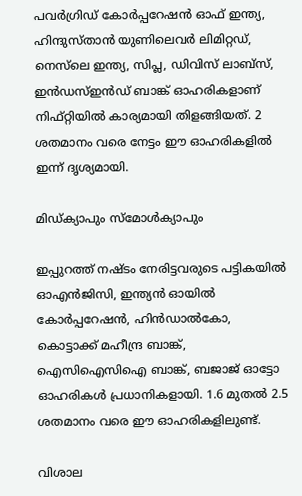പവര്‍ഗ്രിഡ് കോര്‍പ്പറേഷന്‍ ഓഫ് ഇന്ത്യ, ഹിന്ദുസ്താന്‍ യുണിലെവര്‍ ലിമിറ്റഡ്, നെസ്‌ലെ ഇന്ത്യ, സിപ്ല, ഡിവിസ് ലാബ്‌സ്, ഇന്‍ഡസ്ഇന്‍ഡ് ബാങ്ക് ഓഹരികളാണ് നിഫ്റ്റിയില്‍ കാര്യമായി തിളങ്ങിയത്. 2 ശതമാനം വരെ നേട്ടം ഈ ഓഹരികളില്‍ ഇന്ന് ദൃശ്യമായി.

മിഡ്ക്യാപും സ്മോൾക്യാപും

ഇപ്പുറത്ത് നഷ്ടം നേരിട്ടവരുടെ പട്ടികയില്‍ ഓഎന്‍ജിസി, ഇന്ത്യന്‍ ഓയില്‍ കോര്‍പ്പറേഷന്‍, ഹിന്‍ഡാല്‍കോ, കൊട്ടാക്ക് മഹീന്ദ്ര ബാങ്ക്, ഐസിഐസിഐ ബാങ്ക്, ബജാജ് ഓട്ടോ ഓഹരികള്‍ പ്രധാനികളായി. 1.6 മുതല്‍ 2.5 ശതമാനം വരെ ഈ ഓഹരികളിലുണ്ട്.

വിശാല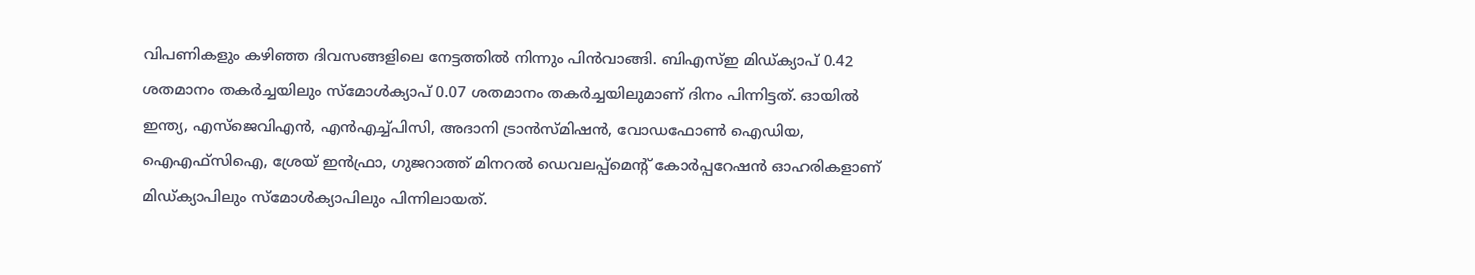വിപണികളും കഴിഞ്ഞ ദിവസങ്ങളിലെ നേട്ടത്തില്‍ നിന്നും പിന്‍വാങ്ങി. ബിഎസ്ഇ മിഡ്ക്യാപ് 0.42 ശതമാനം തകര്‍ച്ചയിലും സ്‌മോള്‍ക്യാപ് 0.07 ശതമാനം തകര്‍ച്ചയിലുമാണ് ദിനം പിന്നിട്ടത്. ഓയില്‍ ഇന്ത്യ, എസ്‌ജെവിഎന്‍, എന്‍എച്ച്പിസി, അദാനി ട്രാന്‍സ്മിഷന്‍, വോഡഫോണ്‍ ഐഡിയ, ഐഎഫ്‌സിഐ, ശ്രേയ് ഇന്‍ഫ്രാ, ഗുജറാത്ത് മിനറല്‍ ഡെവലപ്പ്‌മെന്റ് കോര്‍പ്പറേഷന്‍ ഓഹരികളാണ് മിഡ്ക്യാപിലും സ്‌മോള്‍ക്യാപിലും പിന്നിലായത്.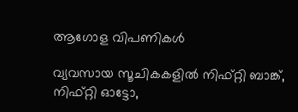ആഗോള വിപണികള്‍

വ്യവസായ സൂചികകളില്‍ നിഫ്റ്റി ബാങ്ക്, നിഫ്റ്റി ഓട്ടോ,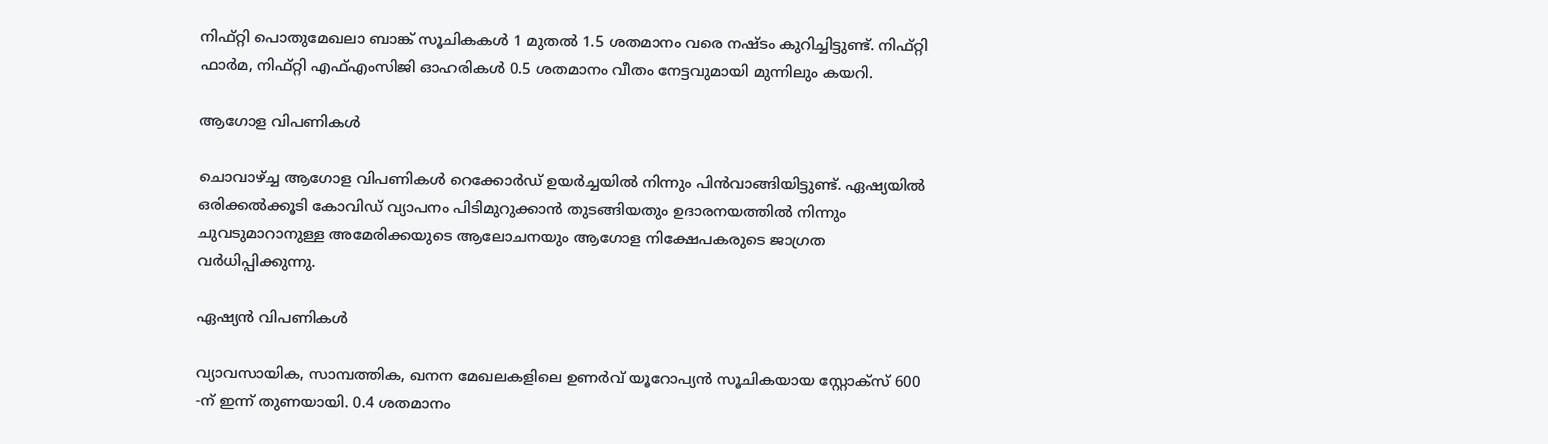നിഫ്റ്റി പൊതുമേഖലാ ബാങ്ക് സൂചികകള്‍ 1 മുതല്‍ 1.5 ശതമാനം വരെ നഷ്ടം കുറിച്ചിട്ടുണ്ട്. നിഫ്റ്റി ഫാര്‍മ, നിഫ്റ്റി എഫ്എംസിജി ഓഹരികള്‍ 0.5 ശതമാനം വീതം നേട്ടവുമായി മുന്നിലും കയറി.

ആഗോള വിപണികള്‍

ചൊവാഴ്ച്ച ആഗോള വിപണികള്‍ റെക്കോര്‍ഡ് ഉയര്‍ച്ചയില്‍ നിന്നും പിന്‍വാങ്ങിയിട്ടുണ്ട്. ഏഷ്യയില്‍ ഒരിക്കല്‍ക്കൂടി കോവിഡ് വ്യാപനം പിടിമുറുക്കാന്‍ തുടങ്ങിയതും ഉദാരനയത്തില്‍ നിന്നും ചുവടുമാറാനുള്ള അമേരിക്കയുടെ ആലോചനയും ആഗോള നിക്ഷേപകരുടെ ജാഗ്രത വര്‍ധിപ്പിക്കുന്നു.

ഏഷ്യൻ വിപണികൾ

വ്യാവസായിക, സാമ്പത്തിക, ഖനന മേഖലകളിലെ ഉണര്‍വ് യൂറോപ്യന്‍ സൂചികയായ സ്റ്റോക്‌സ് 600 -ന് ഇന്ന് തുണയായി. 0.4 ശതമാനം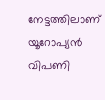നേട്ടത്തിലാണ് യൂറോപ്യന്‍ വിപണി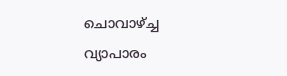ചൊവാഴ്ച്ച വ്യാപാരം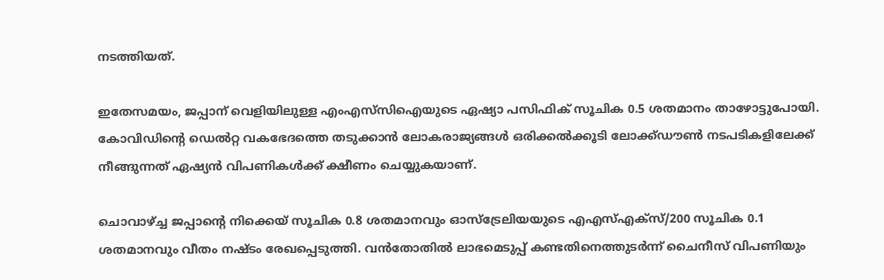നടത്തിയത്.

ഇതേസമയം, ജപ്പാന് വെളിയിലുള്ള എംഎസ്‌സിഐയുടെ ഏഷ്യാ പസിഫിക് സൂചിക 0.5 ശതമാനം താഴോട്ടുപോയി. കോവിഡിന്റെ ഡെല്‍റ്റ വകഭേദത്തെ തടുക്കാന്‍ ലോകരാജ്യങ്ങള്‍ ഒരിക്കല്‍ക്കൂടി ലോക്ക്ഡൗണ്‍ നടപടികളിലേക്ക് നീങ്ങുന്നത് ഏഷ്യന്‍ വിപണികള്‍ക്ക് ക്ഷീണം ചെയ്യുകയാണ്.

ചൊവാഴ്ച്ച ജപ്പാന്റെ നിക്കെയ് സൂചിക 0.8 ശതമാനവും ഓസ്‌ട്രേലിയയുടെ എഎസ്എക്‌സ്/200 സൂചിക 0.1 ശതമാനവും വീതം നഷ്ടം രേഖപ്പെടുത്തി. വന്‍തോതില്‍ ലാഭമെടുപ്പ് കണ്ടതിനെത്തുടര്‍ന്ന് ചൈനീസ് വിപണിയും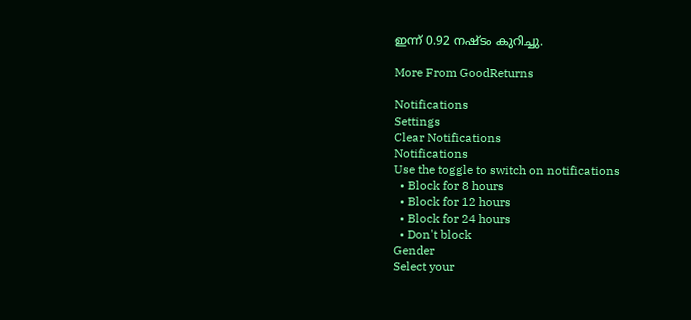ഇന്ന് 0.92 നഷ്ടം കുറിച്ചു.

More From GoodReturns

Notifications
Settings
Clear Notifications
Notifications
Use the toggle to switch on notifications
  • Block for 8 hours
  • Block for 12 hours
  • Block for 24 hours
  • Don't block
Gender
Select your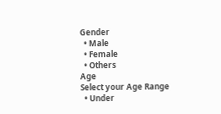Gender
  • Male
  • Female
  • Others
Age
Select your Age Range
  • Under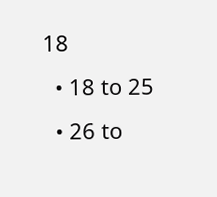18
  • 18 to 25
  • 26 to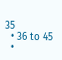35
  • 36 to 45
  •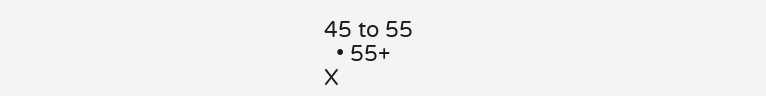45 to 55
  • 55+
X